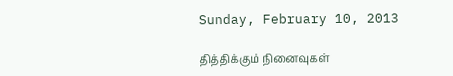Sunday, February 10, 2013

தித்திக்கும் நினைவுகள்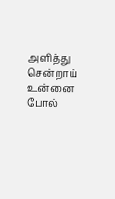அளித்து சென்றாய்
உன்னை போல்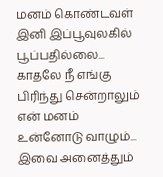மனம் கொண்டவள் இனி இப்பூவுலகில் பூப்பதில்லை...
காதலே நீ எங்கு பிரிந்து சென்றாலும் என் மனம் உன்னோடு வாழும்...
இவை அனைத்தும்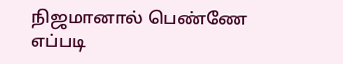நிஜமானால் பெண்ணே எப்படி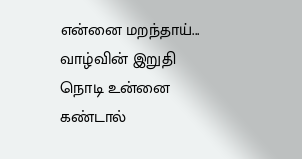என்னை மறந்தாய்...
வாழ்வின் இறுதி நொடி உன்னை கண்டால்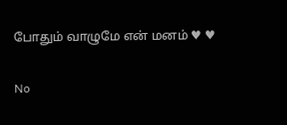போதும் வாழுமே என் மனம் ♥ ♥

No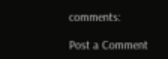comments:

Post a Comment